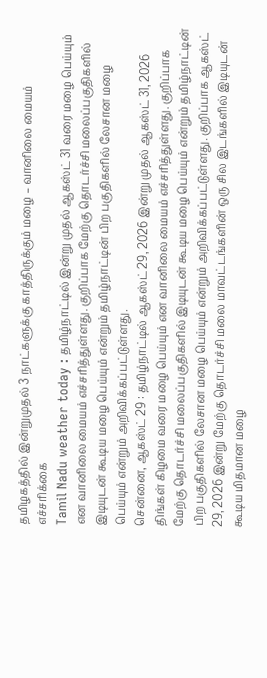தமிழகத்தில் இன்றுமுதல் 3 நாட்களுக்கு காத்திருக்கும் மழை – வானிலை மையம் எச்சரிக்கை
Tamil Nadu weather today : தமிழ்நாட்டில் இன்று முதல் ஆகஸ்ட் 31 வரை மழை பெய்யும் என வானிலை மையம் எச்சரித்துள்ளது. குறிப்பாக மேற்கு தொடர்ச்சி மலைப்பகுதிகளில் இடியுடன் கூடிய மழை பெய்யும் என்றும் தமிழ்நாட்டின் பிற பகுதிகளில் லேசான மழை பெய்யும் என்றும் அறிவிக்கப்பட்டுள்ளது.
சென்னை, ஆகஸ்ட் 29 : தமிழ்நாட்டில் ஆகஸ்ட் 29, 2026 இன்று முதல் ஆகஸ்ட் 31, 2026 திங்கள் கிழமை வரை மழை பெய்யும் என வானிலை மையம் எச்சரித்துள்ளது. குறிப்பாக மேற்கு தொடர்ச்சி மலைப்பகுதிகளில் இடியுடன் கூடிய மழை பெய்யும் என்றும் தமிழ்நாட்டின் பிற பகுதிகளில் லேசான மழை பெய்யும் என்றும் அறிவிக்கப்பட்டுள்ளது. குறிப்பாக ஆகஸ்ட் 29, 2026 இன்று மேற்கு தொடர்ச்சி மலை மாவட்டங்களின் ஒரு சில இடங்களில் இடியுடன் கூடிய மிதமான மழை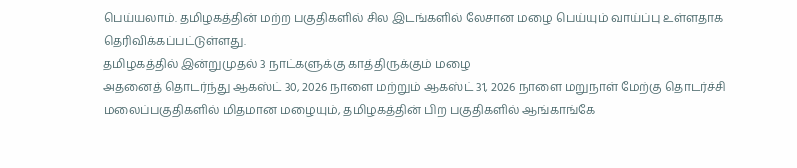பெய்யலாம். தமிழகத்தின் மற்ற பகுதிகளில் சில இடங்களில் லேசான மழை பெய்யும் வாய்ப்பு உள்ளதாக தெரிவிக்கப்பட்டுள்ளது.
தமிழகத்தில் இன்றுமுதல் 3 நாட்களுக்கு காத்திருக்கும் மழை
அதனைத் தொடர்ந்து ஆகஸ்ட் 30, 2026 நாளை மற்றும் ஆகஸ்ட் 31, 2026 நாளை மறுநாள் மேற்கு தொடர்ச்சி மலைப்பகுதிகளில் மிதமான மழையும், தமிழகத்தின் பிற பகுதிகளில் ஆங்காங்கே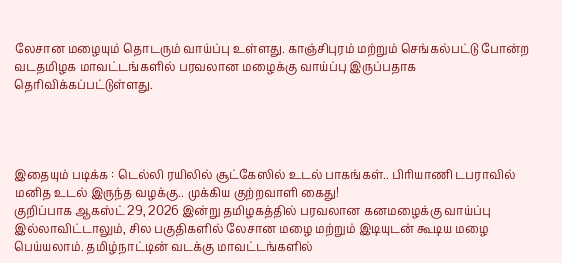லேசான மழையும் தொடரும் வாய்ப்பு உள்ளது. காஞ்சிபுரம் மற்றும் செங்கல்பட்டு போன்ற வடதமிழக மாவட்டங்களில் பரவலான மழைக்கு வாய்ப்பு இருப்பதாக தெரிவிக்கப்பட்டுள்ளது.




இதையும் படிக்க : டெல்லி ரயிலில் சூட்கேஸில் உடல் பாகங்கள்.. பிரியாணி டபராவில் மனித உடல் இருந்த வழக்கு.. முக்கிய குற்றவாளி கைது!
குறிப்பாக ஆகஸ்ட் 29, 2026 இன்று தமிழகத்தில் பரவலான கனமழைக்கு வாய்ப்பு இல்லாவிட்டாலும், சில பகுதிகளில் லேசான மழை மற்றும் இடியுடன் கூடிய மழை பெய்யலாம். தமிழ்நாட்டின் வடக்கு மாவட்டங்களில்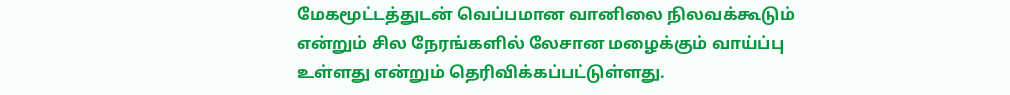மேகமூட்டத்துடன் வெப்பமான வானிலை நிலவக்கூடும் என்றும் சில நேரங்களில் லேசான மழைக்கும் வாய்ப்பு உள்ளது என்றும் தெரிவிக்கப்பட்டுள்ளது.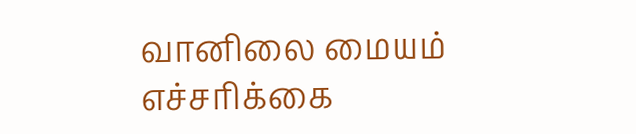வானிலை மையம் எச்சரிக்கை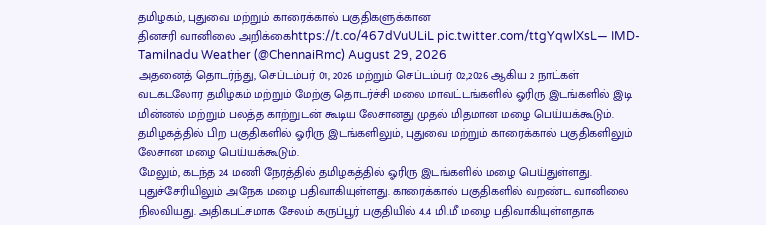தமிழகம், புதுவை மற்றும் காரைக்கால் பகுதிகளுக்கான
தினசரி வானிலை அறிக்கைhttps://t.co/467dVuULiL pic.twitter.com/ttgYqwlXsL— IMD-Tamilnadu Weather (@ChennaiRmc) August 29, 2026
அதனைத் தொடர்ந்து, செப்டம்பர் 01, 2026 மற்றும் செப்டம்பர் 02,2026 ஆகிய 2 நாட்கள் வடகடலோர தமிழகம் மற்றும் மேற்கு தொடர்ச்சி மலை மாவட்டங்களில் ஓரிரு இடங்களில் இடி மின்னல் மற்றும் பலத்த காற்றுடன் கூடிய லேசானது முதல் மிதமான மழை பெய்யக்கூடும். தமிழகத்தில் பிற பகுதிகளில் ஓரிரு இடங்களிலும், புதுவை மற்றும் காரைக்கால் பகுதிகளிலும் லேசான மழை பெய்யக்கூடும்.
மேலும், கடந்த 24 மணி நேரத்தில் தமிழகத்தில் ஓரிரு இடங்களில் மழை பெய்துள்ளது. புதுச்சேரியிலும் அநேக மழை பதிவாகியுள்ளது. காரைக்கால் பகுதிகளில் வறண்ட வானிலை நிலவியது. அதிகபட்சமாக சேலம் கருப்பூர் பகுதியில் 4.4 மி.மீ மழை பதிவாகியுள்ளதாக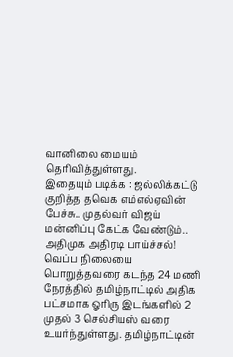வானிலை மையம் தெரிவித்துள்ளது.
இதையும் படிக்க : ஜல்லிக்கட்டு குறித்த தவெக எம்எல்ஏவின் பேச்சு.. முதல்வர் விஜய் மன்னிப்பு கேட்க வேண்டும்.. அதிமுக அதிரடி பாய்ச்சல்!
வெப்ப நிலையை பொறுத்தவரை கடந்த 24 மணி நேரத்தில் தமிழ்நாட்டில் அதிக பட்சமாக ஓரிரு இடங்களில் 2 முதல் 3 செல்சியஸ் வரை உயர்ந்துள்ளது. தமிழ்நாட்டின்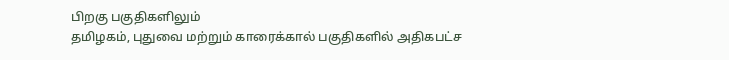பிறகு பகுதிகளிலும்
தமிழகம், புதுவை மற்றும் காரைக்கால் பகுதிகளில் அதிகபட்ச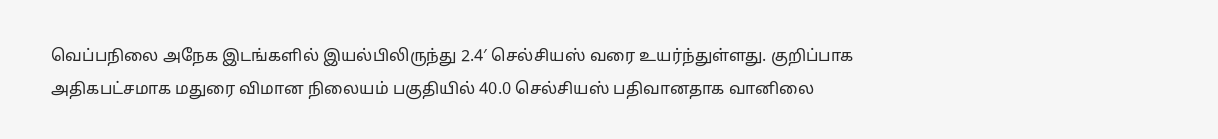வெப்பநிலை அநேக இடங்களில் இயல்பிலிருந்து 2.4′ செல்சியஸ் வரை உயர்ந்துள்ளது. குறிப்பாக அதிகபட்சமாக மதுரை விமான நிலையம் பகுதியில் 40.0 செல்சியஸ் பதிவானதாக வானிலை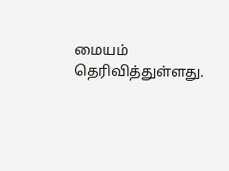மையம் தெரிவித்துள்ளது.